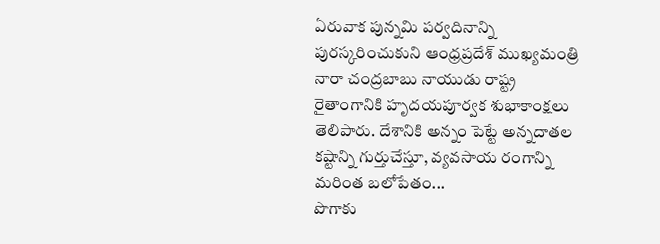ఏరువాక పున్నమి పర్వదినాన్ని పురస్కరించుకుని ఆంధ్రప్రదేశ్ ముఖ్యమంత్రి నారా చంద్రబాబు నాయుడు రాష్ట్ర రైతాంగానికి హృదయపూర్వక శుభాకాంక్షలు తెలిపారు. దేశానికి అన్నం పెట్టే అన్నదాతల కష్టాన్ని గుర్తుచేస్తూ, వ్యవసాయ రంగాన్ని మరింత బలోపేతం...
పొగాకు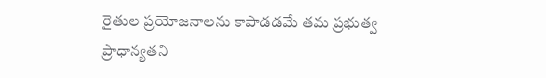రైతుల ప్రయోజనాలను కాపాడడమే తమ ప్రభుత్వ ప్రాధాన్యతని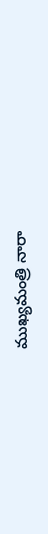ముఖ్యమంత్రి నారా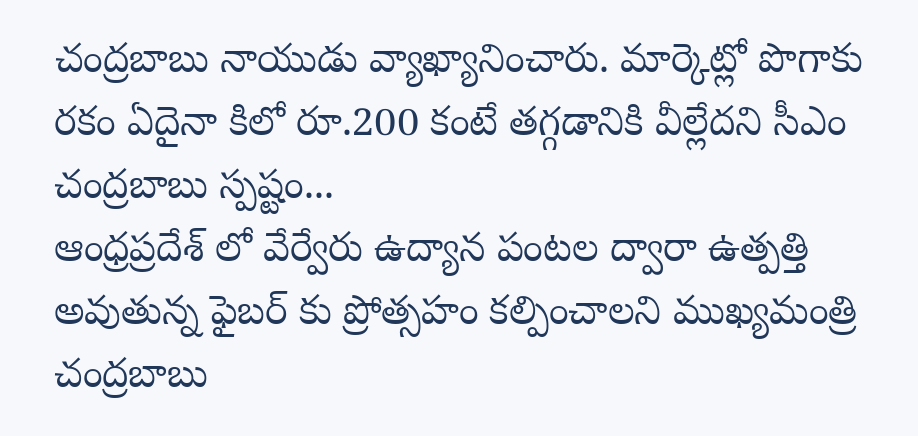చంద్రబాబు నాయుడు వ్యాఖ్యానించారు. మార్కెట్లో పొగాకు రకం ఏదైనా కిలో రూ.200 కంటే తగ్గడానికి వీల్లేదని సీఎం చంద్రబాబు స్పష్టం...
ఆంధ్రప్రదేశ్ లో వేర్వేరు ఉద్యాన పంటల ద్వారా ఉత్పత్తి అవుతున్న ఫైబర్ కు ప్రోత్సహం కల్పించాలని ముఖ్యమంత్రి చంద్రబాబు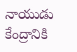నాయుడు కేంద్రానికి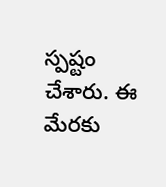స్పష్టం చేశారు. ఈ మేరకు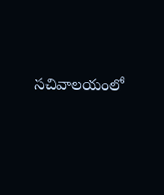సచివాలయంలో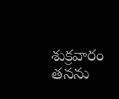శుక్రవారం తనను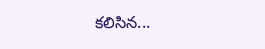కలిసిన...